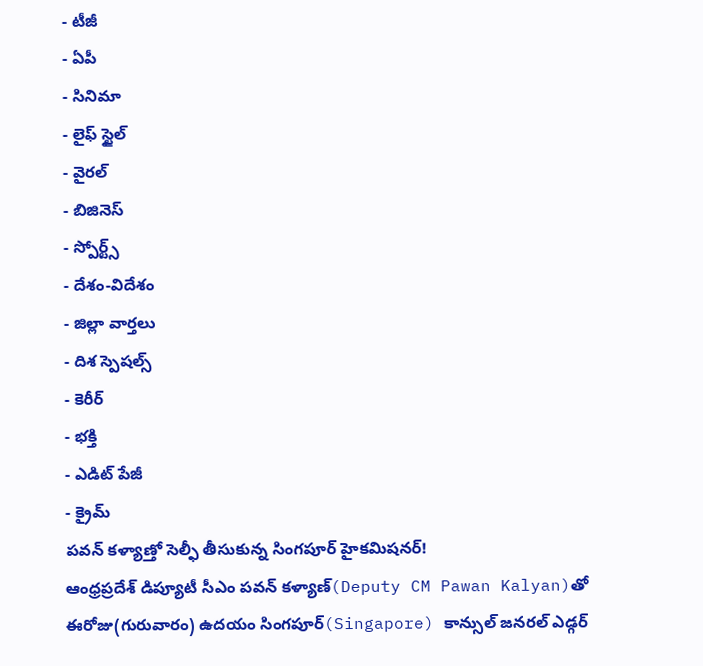- టీజీ
- ఏపీ
- సినిమా
- లైఫ్ స్టైల్
- వైరల్
- బిజినెస్
- స్పోర్ట్స్
- దేశం-విదేశం
- జిల్లా వార్తలు
- దిశ స్పెషల్స్
- కెరీర్
- భక్తి
- ఎడిట్ పేజీ
- క్రైమ్
పవన్ కళ్యాణ్తో సెల్ఫీ తీసుకున్న సింగపూర్ హైకమిషనర్!
ఆంధ్రప్రదేశ్ డిప్యూటీ సీఎం పవన్ కళ్యాణ్(Deputy CM Pawan Kalyan)తో ఈరోజు(గురువారం) ఉదయం సింగపూర్(Singapore) కాన్సుల్ జనరల్ ఎడ్గర్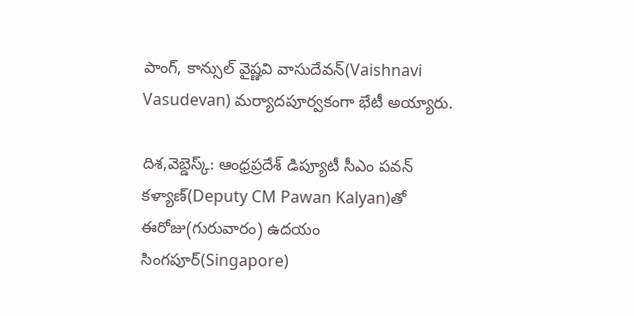పాంగ్, కాన్సుల్ వైష్ణవి వాసుదేవన్(Vaishnavi Vasudevan) మర్యాదపూర్వకంగా భేటీ అయ్యారు.

దిశ,వెబ్డెస్క్: ఆంధ్రప్రదేశ్ డిప్యూటీ సీఎం పవన్ కళ్యాణ్(Deputy CM Pawan Kalyan)తో ఈరోజు(గురువారం) ఉదయం సింగపూర్(Singapore)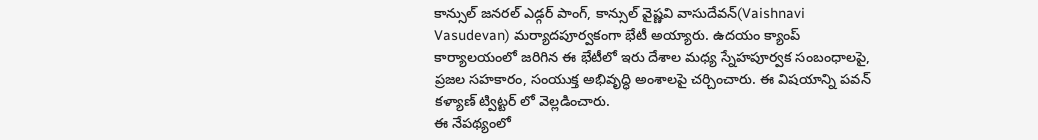కాన్సుల్ జనరల్ ఎడ్గర్ పాంగ్, కాన్సుల్ వైష్ణవి వాసుదేవన్(Vaishnavi Vasudevan) మర్యాదపూర్వకంగా భేటీ అయ్యారు. ఉదయం క్యాంప్ కార్యాలయంలో జరిగిన ఈ భేటీలో ఇరు దేశాల మధ్య స్నేహపూర్వక సంబంధాలపై, ప్రజల సహకారం, సంయుక్త అభివృద్ధి అంశాలపై చర్చించారు. ఈ విషయాన్ని పవన్ కళ్యాణ్ ట్విట్టర్ లో వెల్లడించారు.
ఈ నేపథ్యంలో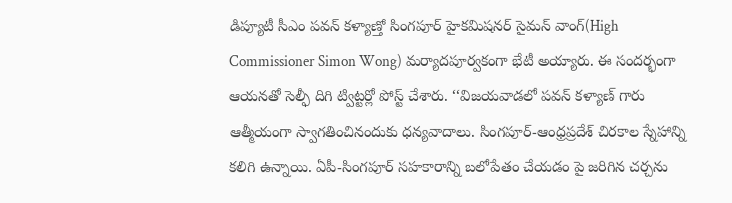డిప్యూటీ సీఎం పవన్ కళ్యాణ్తో సింగపూర్ హైకమిషనర్ సైమన్ వాంగ్(High Commissioner Simon Wong) మర్యాదపూర్వకంగా భేటీ అయ్యారు. ఈ సందర్భంగా ఆయనతో సెల్ఫీ దిగి ట్విట్టర్లో పోస్ట్ చేశారు. ‘‘విజయవాడలో పవన్ కళ్యాణ్ గారు ఆత్మీయంగా స్వాగతించినందుకు ధన్యవాదాలు. సింగపూర్-ఆంధ్రప్రదేశ్ చిరకాల స్నేహాన్ని కలిగి ఉన్నాయి. ఏపీ-సింగపూర్ సహకారాన్ని బలోపేతం చేయడం పై జరిగిన చర్చను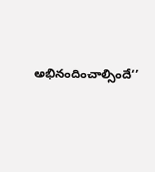అభినందించాల్సిందే‘’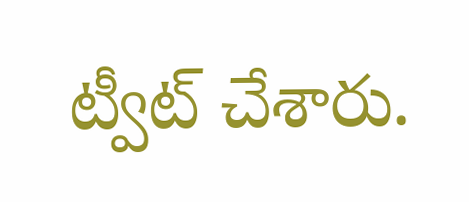ట్వీట్ చేశారు.